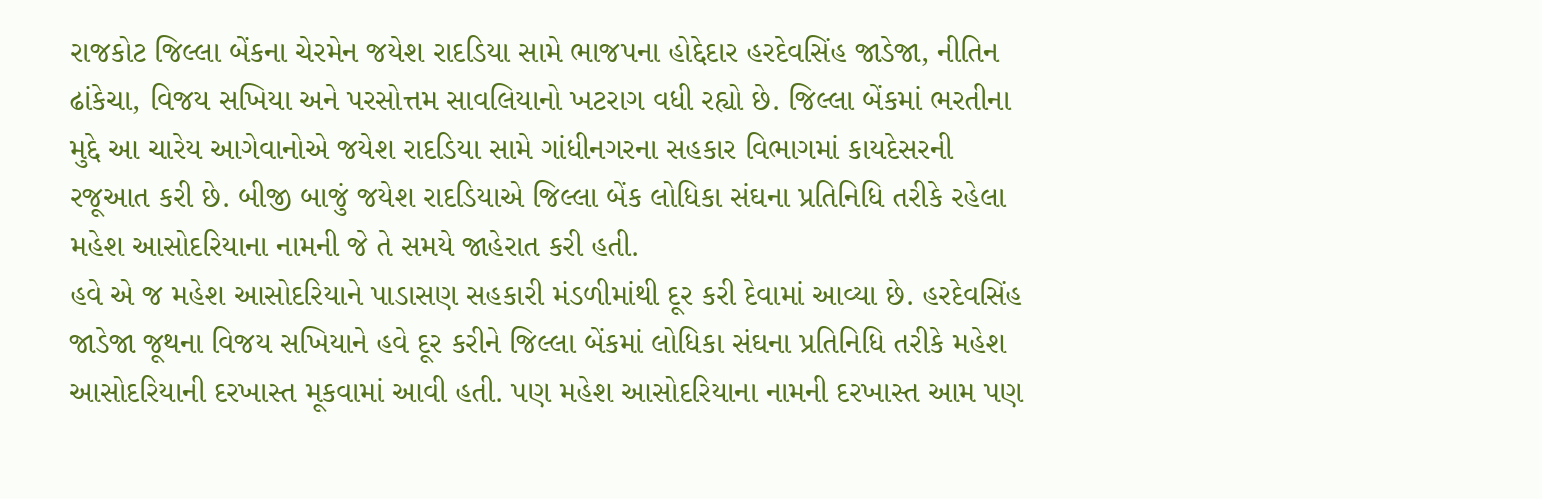રાજકોટ જિલ્લા બેંકના ચેરમેન જયેશ રાદડિયા સામે ભાજપના હોદ્દેદાર હરદેવસિંહ જાડેજા, નીતિન ઢાંકેચા, વિજય સખિયા અને પરસોત્તમ સાવલિયાનો ખટરાગ વધી રહ્યો છે. જિલ્લા બેંકમાં ભરતીના મુદ્દે આ ચારેય આગેવાનોએ જયેશ રાદડિયા સામે ગાંધીનગરના સહકાર વિભાગમાં કાયદેસરની રજૂઆત કરી છે. બીજી બાજું જયેશ રાદડિયાએ જિલ્લા બેંક લોધિકા સંઘના પ્રતિનિધિ તરીકે રહેલા મહેશ આસોદરિયાના નામની જે તે સમયે જાહેરાત કરી હતી.
હવે એ જ મહેશ આસોદરિયાને પાડાસણ સહકારી મંડળીમાંથી દૂર કરી દેવામાં આવ્યા છે. હરદેવસિંહ જાડેજા જૂથના વિજય સખિયાને હવે દૂર કરીને જિલ્લા બેંકમાં લોધિકા સંઘના પ્રતિનિધિ તરીકે મહેશ આસોદરિયાની દરખાસ્ત મૂકવામાં આવી હતી. પણ મહેશ આસોદરિયાના નામની દરખાસ્ત આમ પણ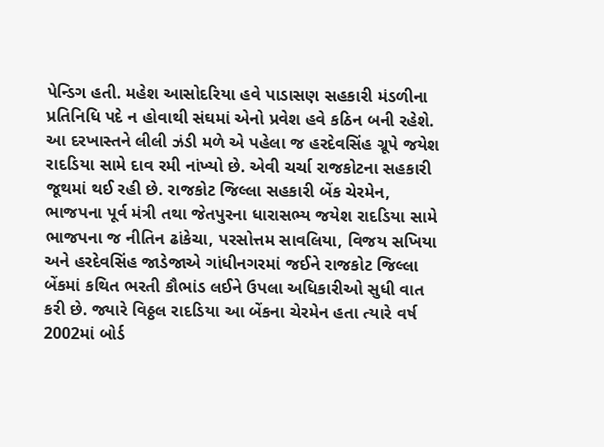પેન્ડિગ હતી. મહેશ આસોદરિયા હવે પાડાસણ સહકારી મંડળીના પ્રતિનિધિ પદે ન હોવાથી સંઘમાં એનો પ્રવેશ હવે કઠિન બની રહેશે. આ દરખાસ્તને લીલી ઝંડી મળે એ પહેલા જ હરદેવસિંહ ગ્રૂપે જયેશ રાદડિયા સામે દાવ રમી નાંખ્યો છે. એવી ચર્ચા રાજકોટના સહકારી જૂથમાં થઈ રહી છે. રાજકોટ જિલ્લા સહકારી બેંક ચેરમેન, ભાજપના પૂર્વ મંત્રી તથા જેતપુરના ધારાસભ્ય જયેશ રાદડિયા સામે ભાજપના જ નીતિન ઢાંકેચા, પરસોત્તમ સાવલિયા, વિજય સખિયા અને હરદેવસિંહ જાડેજાએ ગાંધીનગરમાં જઈને રાજકોટ જિલ્લા બેંકમાં કથિત ભરતી કૌભાંડ લઈને ઉપલા અધિકારીઓ સુધી વાત કરી છે. જ્યારે વિઠ્ઠલ રાદડિયા આ બેંકના ચેરમેન હતા ત્યારે વર્ષ 2002માં બોર્ડ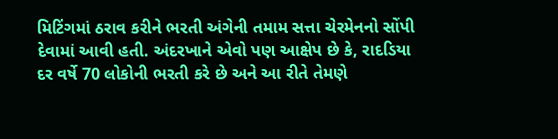મિટિંગમાં ઠરાવ કરીને ભરતી અંગેની તમામ સત્તા ચેરમેનનો સોંપી દેવામાં આવી હતી. અંદરખાને એવો પણ આક્ષેપ છે કે, રાદડિયા દર વર્ષે 70 લોકોની ભરતી કરે છે અને આ રીતે તેમણે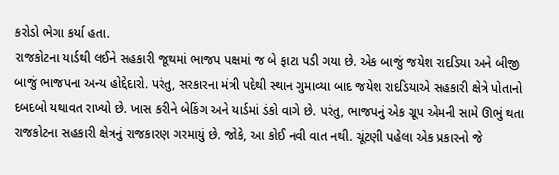કરોડો ભેગા કર્યા હતા.
રાજકોટના યાર્ડથી લઈને સહકારી જૂથમાં ભાજપ પક્ષમાં જ બે ફાટા પડી ગયા છે. એક બાજું જયેશ રાદડિયા અને બીજી બાજું ભાજપના અન્ય હોદ્દેદારો. પરંતુ, સરકારના મંત્રી પદેથી સ્થાન ગુમાવ્યા બાદ જયેશ રાદડિયાએ સહકારી ક્ષેત્રે પોતાનો દબદબો યથાવત રાખ્યો છે. ખાસ કરીને બેકિંગ અને યાર્ડમાં ડંકો વાગે છે. પરંતુ, ભાજપનું એક ગ્રૂપ એમની સામે ઊભું થતા રાજકોટના સહકારી ક્ષેત્રનું રાજકારણ ગરમાયું છે. જોકે, આ કોઈ નવી વાત નથી. ચૂંટણી પહેલા એક પ્રકારનો જે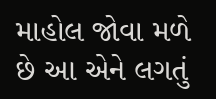માહોલ જોવા મળે છે આ એને લગતું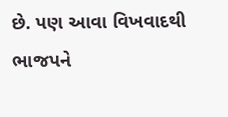છે. પણ આવા વિખવાદથી ભાજપને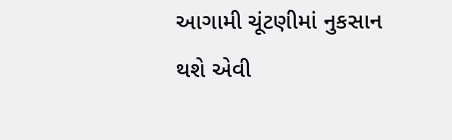આગામી ચૂંટણીમાં નુકસાન થશે એવી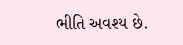ભીતિ અવશ્ય છે.